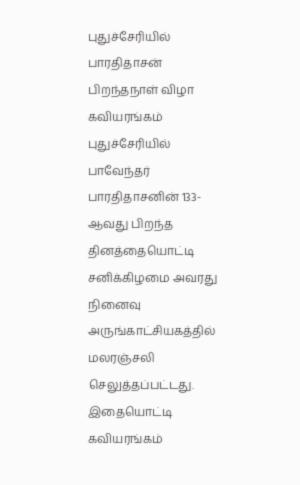புதுச்சேரியில் பாரதிதாசன் பிறந்தநாள் விழா கவியரங்கம்
புதுச்சேரியில் பாவேந்தர் பாரதிதாசனின் 133- ஆவது பிறந்த தினத்தையொட்டி சனிக்கிழமை அவரது நினைவு அருங்காட்சியகத்தில் மலரஞ்சலி செலுத்தப்பட்டது. இதையொட்டி கவியரங்கம்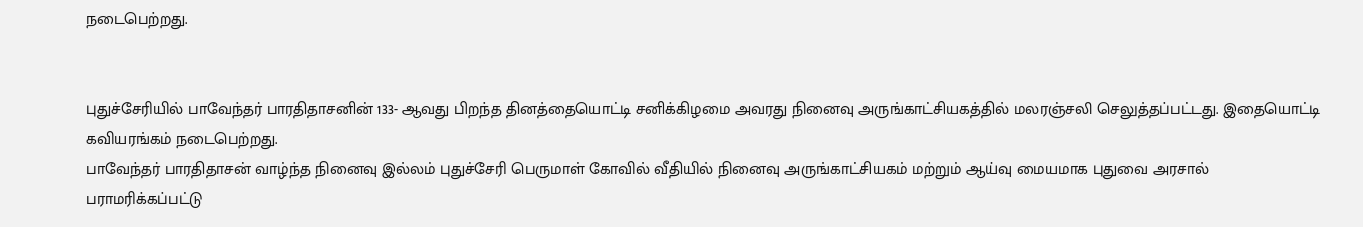நடைபெற்றது.


புதுச்சேரியில் பாவேந்தர் பாரதிதாசனின் 133- ஆவது பிறந்த தினத்தையொட்டி சனிக்கிழமை அவரது நினைவு அருங்காட்சியகத்தில் மலரஞ்சலி செலுத்தப்பட்டது. இதையொட்டி கவியரங்கம் நடைபெற்றது.
பாவேந்தர் பாரதிதாசன் வாழ்ந்த நினைவு இல்லம் புதுச்சேரி பெருமாள் கோவில் வீதியில் நினைவு அருங்காட்சியகம் மற்றும் ஆய்வு மையமாக புதுவை அரசால் பராமரிக்கப்பட்டு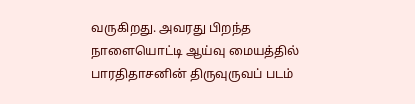வருகிறது. அவரது பிறந்த நாளையொட்டி ஆய்வு மையத்தில் பாரதிதாசனின் திருவுருவப் படம்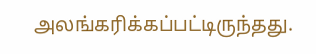அலங்கரிக்கப்பட்டிருந்தது.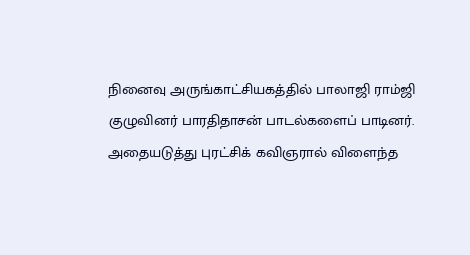நினைவு அருங்காட்சியகத்தில் பாலாஜி ராம்ஜி குழுவினர் பாரதிதாசன் பாடல்களைப் பாடினர். அதையடுத்து புரட்சிக் கவிஞரால் விளைந்த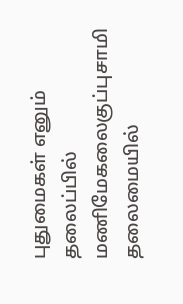புதுமைகள் எனும் தலைப்பில் மணிமேகலைகுப்புசாமி தலைமையில்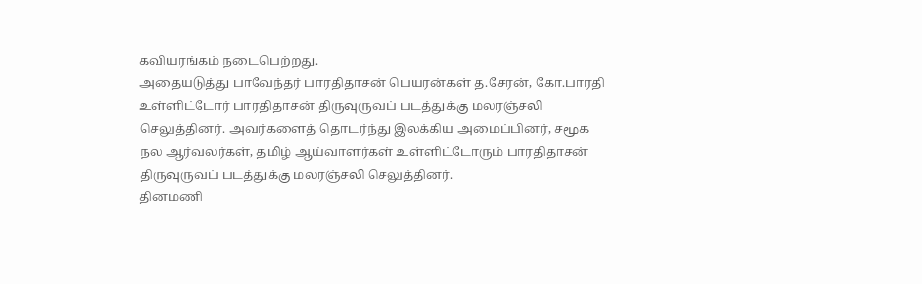கவியரங்கம் நடைபெற்றது.
அதையடுத்து பாவேந்தர் பாரதிதாசன் பெயரன்கள் த.சேரன், கோ.பாரதி உள்ளிட்டோர் பாரதிதாசன் திருவுருவப் படத்துக்கு மலரஞ்சலி செலுத்தினர். அவர்களைத் தொடர்ந்து இலக்கிய அமைப்பினர், சமூக நல ஆர்வலர்கள், தமிழ் ஆய்வாளர்கள் உள்ளிட்டோரும் பாரதிதாசன் திருவுருவப் படத்துக்கு மலரஞ்சலி செலுத்தினர்.
தினமணி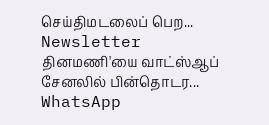செய்திமடலைப் பெற... Newsletter
தினமணி'யை வாட்ஸ்ஆப் சேனலில் பின்தொடர... WhatsApp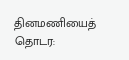தினமணியைத் தொடர: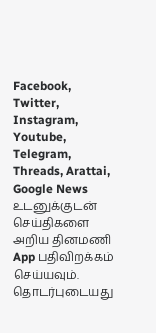Facebook, Twitter, Instagram, Youtube, Telegram, Threads, Arattai, Google News
உடனுக்குடன் செய்திகளை அறிய தினமணி App பதிவிறக்கம் செய்யவும்.
தொடர்புடையது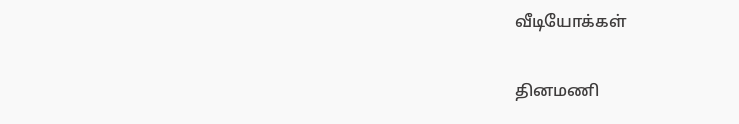வீடியோக்கள்

தினமணி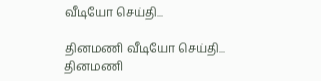வீடியோ செய்தி...

தினமணி வீடியோ செய்தி...
தினமணி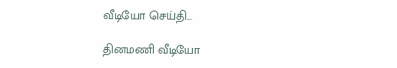வீடியோ செய்தி...

தினமணி வீடியோ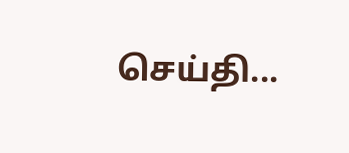செய்தி...